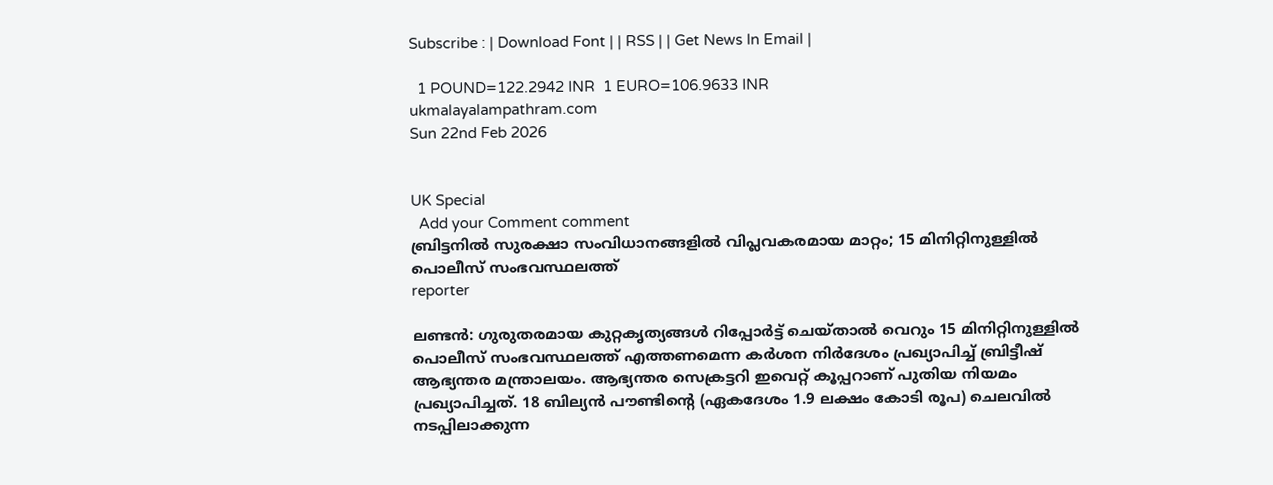Subscribe : | Download Font | | RSS | | Get News In Email |

  1 POUND=122.2942 INR  1 EURO=106.9633 INR
ukmalayalampathram.com
Sun 22nd Feb 2026


UK Special
  Add your Comment comment
ബ്രിട്ടനില്‍ സുരക്ഷാ സംവിധാനങ്ങളില്‍ വിപ്ലവകരമായ മാറ്റം; 15 മിനിറ്റിനുള്ളില്‍ പൊലീസ് സംഭവസ്ഥലത്ത്
reporter

ലണ്ടന്‍: ഗുരുതരമായ കുറ്റകൃത്യങ്ങള്‍ റിപ്പോര്‍ട്ട് ചെയ്താല്‍ വെറും 15 മിനിറ്റിനുള്ളില്‍ പൊലീസ് സംഭവസ്ഥലത്ത് എത്തണമെന്ന കര്‍ശന നിര്‍ദേശം പ്രഖ്യാപിച്ച് ബ്രിട്ടീഷ് ആഭ്യന്തര മന്ത്രാലയം. ആഭ്യന്തര സെക്രട്ടറി ഇവെറ്റ് കൂപ്പറാണ് പുതിയ നിയമം പ്രഖ്യാപിച്ചത്. 18 ബില്യന്‍ പൗണ്ടിന്റെ (ഏകദേശം 1.9 ലക്ഷം കോടി രൂപ) ചെലവില്‍ നടപ്പിലാക്കുന്ന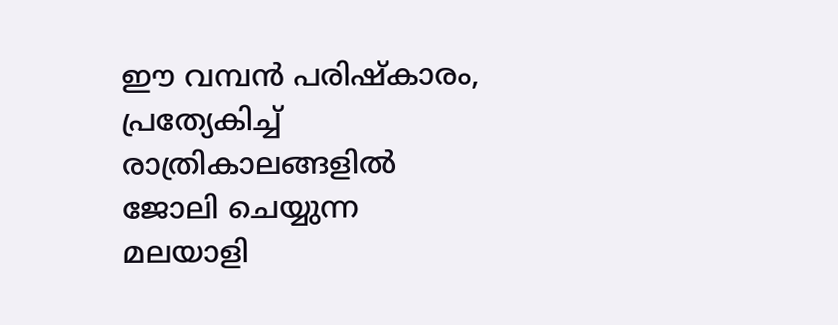ഈ വമ്പന്‍ പരിഷ്‌കാരം, പ്രത്യേകിച്ച് രാത്രികാലങ്ങളില്‍ ജോലി ചെയ്യുന്ന മലയാളി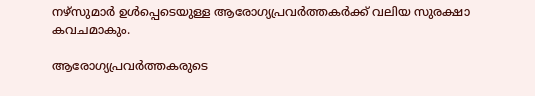നഴ്‌സുമാര്‍ ഉള്‍പ്പെടെയുള്ള ആരോഗ്യപ്രവര്‍ത്തകര്‍ക്ക് വലിയ സുരക്ഷാ കവചമാകും.

ആരോഗ്യപ്രവര്‍ത്തകരുടെ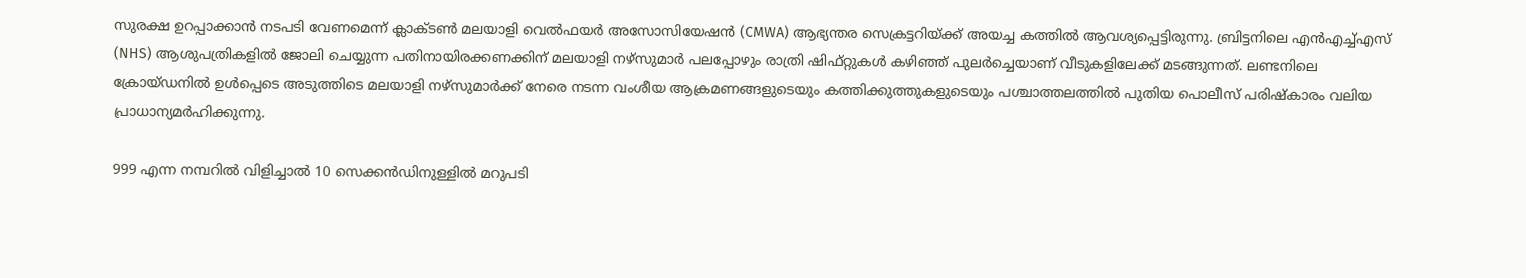സുരക്ഷ ഉറപ്പാക്കാന്‍ നടപടി വേണമെന്ന് ക്ലാക്ടണ്‍ മലയാളി വെല്‍ഫയര്‍ അസോസിയേഷന്‍ (CMWA) ആഭ്യന്തര സെക്രട്ടറിയ്ക്ക് അയച്ച കത്തില്‍ ആവശ്യപ്പെട്ടിരുന്നു. ബ്രിട്ടനിലെ എന്‍എച്ച്എസ് (NHS) ആശുപത്രികളില്‍ ജോലി ചെയ്യുന്ന പതിനായിരക്കണക്കിന് മലയാളി നഴ്‌സുമാര്‍ പലപ്പോഴും രാത്രി ഷിഫ്റ്റുകള്‍ കഴിഞ്ഞ് പുലര്‍ച്ചെയാണ് വീടുകളിലേക്ക് മടങ്ങുന്നത്. ലണ്ടനിലെ ക്രോയ്ഡനില്‍ ഉള്‍പ്പെടെ അടുത്തിടെ മലയാളി നഴ്‌സുമാര്‍ക്ക് നേരെ നടന്ന വംശീയ ആക്രമണങ്ങളുടെയും കത്തിക്കുത്തുകളുടെയും പശ്ചാത്തലത്തില്‍ പുതിയ പൊലീസ് പരിഷ്‌കാരം വലിയ പ്രാധാന്യമര്‍ഹിക്കുന്നു.

999 എന്ന നമ്പറില്‍ വിളിച്ചാല്‍ 10 സെക്കന്‍ഡിനുള്ളില്‍ മറുപടി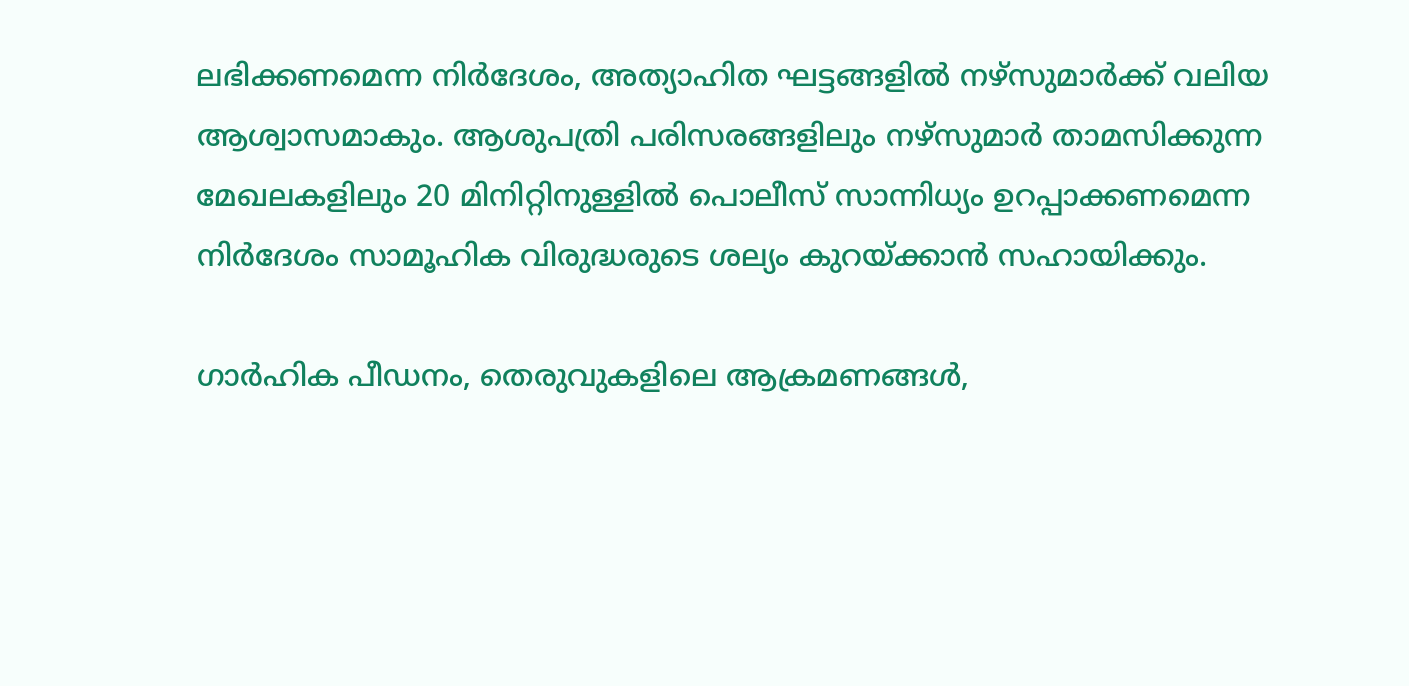ലഭിക്കണമെന്ന നിര്‍ദേശം, അത്യാഹിത ഘട്ടങ്ങളില്‍ നഴ്‌സുമാര്‍ക്ക് വലിയ ആശ്വാസമാകും. ആശുപത്രി പരിസരങ്ങളിലും നഴ്‌സുമാര്‍ താമസിക്കുന്ന മേഖലകളിലും 20 മിനിറ്റിനുള്ളില്‍ പൊലീസ് സാന്നിധ്യം ഉറപ്പാക്കണമെന്ന നിര്‍ദേശം സാമൂഹിക വിരുദ്ധരുടെ ശല്യം കുറയ്ക്കാന്‍ സഹായിക്കും.

ഗാര്‍ഹിക പീഡനം, തെരുവുകളിലെ ആക്രമണങ്ങള്‍,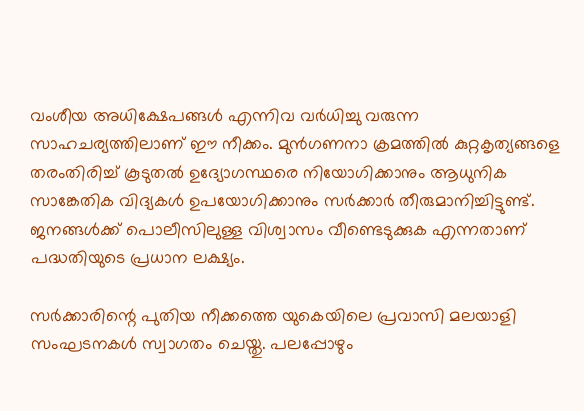വംശീയ അധിക്ഷേപങ്ങള്‍ എന്നിവ വര്‍ധിച്ചു വരുന്ന സാഹചര്യത്തിലാണ് ഈ നീക്കം. മുന്‍ഗണനാ ക്രമത്തില്‍ കുറ്റകൃത്യങ്ങളെ തരംതിരിച്ച് കൂടുതല്‍ ഉദ്യോഗസ്ഥരെ നിയോഗിക്കാനും ആധുനിക സാങ്കേതിക വിദ്യകള്‍ ഉപയോഗിക്കാനും സര്‍ക്കാര്‍ തീരുമാനിച്ചിട്ടുണ്ട്. ജനങ്ങള്‍ക്ക് പൊലീസിലുള്ള വിശ്വാസം വീണ്ടെടുക്കുക എന്നതാണ് പദ്ധതിയുടെ പ്രധാന ലക്ഷ്യം.

സര്‍ക്കാരിന്റെ പുതിയ നീക്കത്തെ യുകെയിലെ പ്രവാസി മലയാളി സംഘടനകള്‍ സ്വാഗതം ചെയ്തു. പലപ്പോഴും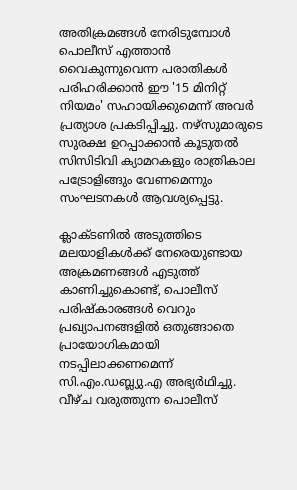അതിക്രമങ്ങള്‍ നേരിടുമ്പോള്‍ പൊലീസ് എത്താന്‍ വൈകുന്നുവെന്ന പരാതികള്‍ പരിഹരിക്കാന്‍ ഈ '15 മിനിറ്റ് നിയമം' സഹായിക്കുമെന്ന് അവര്‍ പ്രത്യാശ പ്രകടിപ്പിച്ചു. നഴ്‌സുമാരുടെ സുരക്ഷ ഉറപ്പാക്കാന്‍ കൂടുതല്‍ സിസിടിവി ക്യാമറകളും രാത്രികാല പട്രോളിങ്ങും വേണമെന്നും സംഘടനകള്‍ ആവശ്യപ്പെട്ടു.

ക്ലാക്ടണില്‍ അടുത്തിടെ മലയാളികള്‍ക്ക് നേരെയുണ്ടായ അക്രമണങ്ങള്‍ എടുത്ത് കാണിച്ചുകൊണ്ട്, പൊലീസ് പരിഷ്‌കാരങ്ങള്‍ വെറും പ്രഖ്യാപനങ്ങളില്‍ ഒതുങ്ങാതെ പ്രായോഗികമായി നടപ്പിലാക്കണമെന്ന് സി.എം.ഡബ്ല്യു.എ അഭ്യര്‍ഥിച്ചു. വീഴ്ച വരുത്തുന്ന പൊലീസ്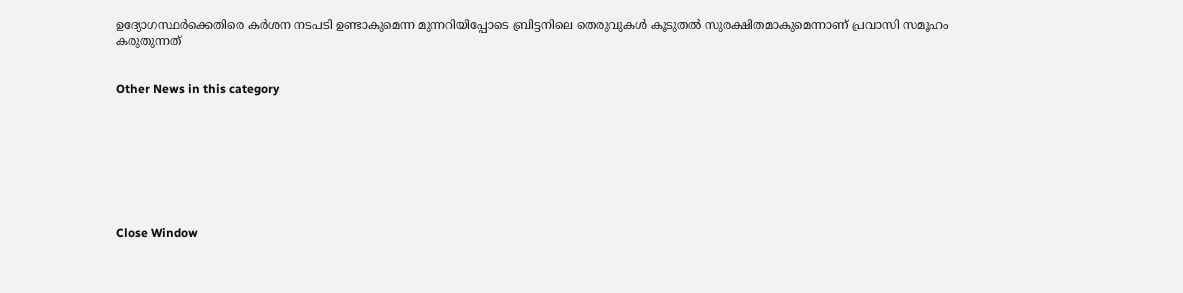ഉദ്യോഗസ്ഥര്‍ക്കെതിരെ കര്‍ശന നടപടി ഉണ്ടാകുമെന്ന മുന്നറിയിപ്പോടെ ബ്രിട്ടനിലെ തെരുവുകള്‍ കൂടുതല്‍ സുരക്ഷിതമാകുമെന്നാണ് പ്രവാസി സമൂഹം കരുതുന്നത്


Other News in this category








Close Window